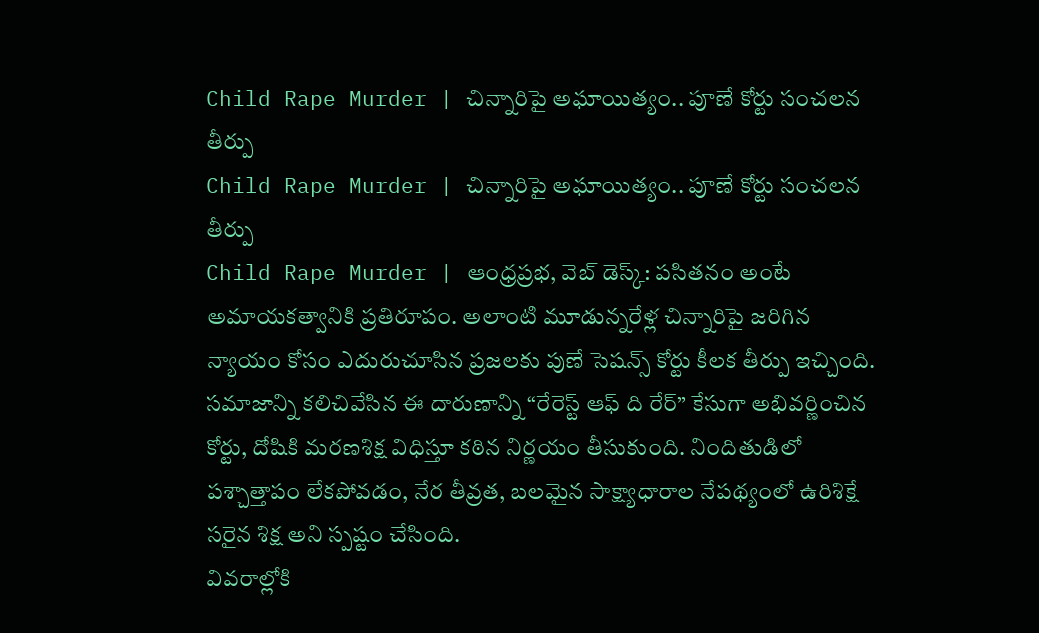Child Rape Murder | చిన్నారిపై అఘాయిత్యం.. పూణే కోర్టు సంచలన తీర్పు
Child Rape Murder | చిన్నారిపై అఘాయిత్యం.. పూణే కోర్టు సంచలన తీర్పు
Child Rape Murder | ఆంధ్రప్రభ, వెబ్ డెస్క్: పసితనం అంటే అమాయకత్వానికి ప్రతిరూపం. అలాంటి మూడున్నరేళ్ల చిన్నారిపై జరిగిన న్యాయం కోసం ఎదురుచూసిన ప్రజలకు పుణే సెషన్స్ కోర్టు కీలక తీర్పు ఇచ్చింది. సమాజాన్ని కలిచివేసిన ఈ దారుణాన్ని “రేరెస్ట్ ఆఫ్ ది రేర్” కేసుగా అభివర్ణించిన కోర్టు, దోషికి మరణశిక్ష విధిస్తూ కఠిన నిర్ణయం తీసుకుంది. నిందితుడిలో పశ్చాత్తాపం లేకపోవడం, నేర తీవ్రత, బలమైన సాక్ష్యాధారాల నేపథ్యంలో ఉరిశిక్షే సరైన శిక్ష అని స్పష్టం చేసింది.
వివరాల్లోకి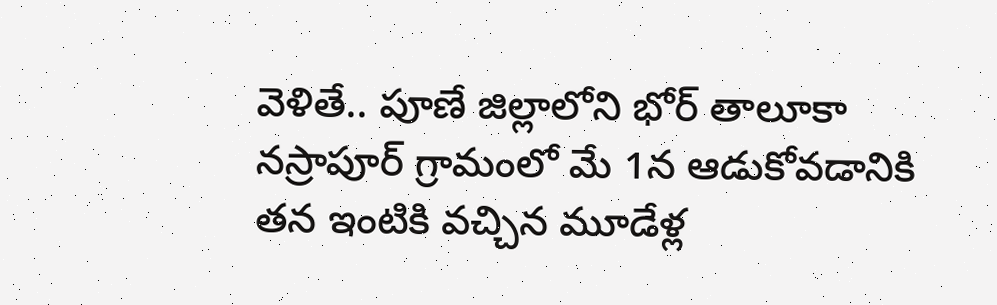వెళితే.. పూణే జిల్లాలోని భోర్ తాలూకా నస్రాపూర్ గ్రామంలో మే 1న ఆడుకోవడానికి తన ఇంటికి వచ్చిన మూడేళ్ల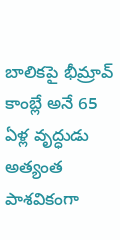బాలికపై భీమ్రావ్ కాంబ్లే అనే 65 ఏళ్ల వృద్ధుడు అత్యంత పాశవికంగా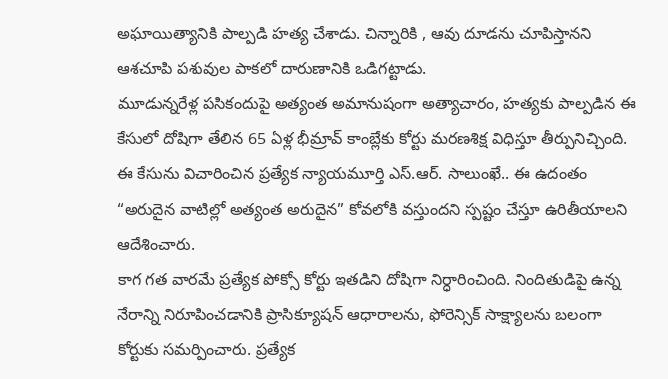అఘాయిత్యానికి పాల్పడి హత్య చేశాడు. చిన్నారికి , ఆవు దూడను చూపిస్తానని ఆశచూపి పశువుల పాకలో దారుణానికి ఒడిగట్టాడు.
మూడున్నరేళ్ల పసికందుపై అత్యంత అమానుషంగా అత్యాచారం, హత్యకు పాల్పడిన ఈ కేసులో దోషిగా తేలిన 65 ఏళ్ల భీమ్రావ్ కాంబ్లేకు కోర్టు మరణశిక్ష విధిస్తూ తీర్పునిచ్చింది. ఈ కేసును విచారించిన ప్రత్యేక న్యాయమూర్తి ఎస్.ఆర్. సాలుంఖే.. ఈ ఉదంతం “అరుదైన వాటిల్లో అత్యంత అరుదైన” కోవలోకి వస్తుందని స్పష్టం చేస్తూ ఉరితీయాలని ఆదేశించారు.
కాగ గత వారమే ప్రత్యేక పోక్సో కోర్టు ఇతడిని దోషిగా నిర్ధారించింది. నిందితుడిపై ఉన్న నేరాన్ని నిరూపించడానికి ప్రాసిక్యూషన్ ఆధారాలను, ఫోరెన్సిక్ సాక్ష్యాలను బలంగా కోర్టుకు సమర్పించారు. ప్రత్యేక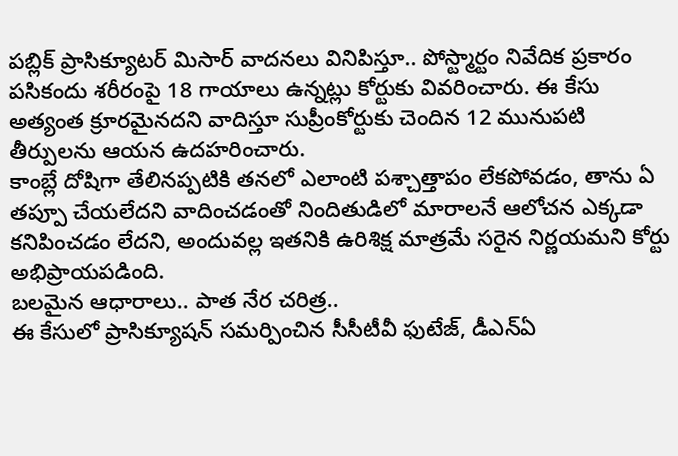పబ్లిక్ ప్రాసిక్యూటర్ మిసార్ వాదనలు వినిపిస్తూ.. పోస్ట్మార్టం నివేదిక ప్రకారం పసికందు శరీరంపై 18 గాయాలు ఉన్నట్లు కోర్టుకు వివరించారు. ఈ కేసు అత్యంత క్రూరమైనదని వాదిస్తూ సుప్రీంకోర్టుకు చెందిన 12 మునుపటి తీర్పులను ఆయన ఉదహరించారు.
కాంబ్లే దోషిగా తేలినప్పటికి తనలో ఎలాంటి పశ్చాత్తాపం లేకపోవడం, తాను ఏ తప్పూ చేయలేదని వాదించడంతో నిందితుడిలో మారాలనే ఆలోచన ఎక్కడా కనిపించడం లేదని, అందువల్ల ఇతనికి ఉరిశిక్ష మాత్రమే సరైన నిర్ణయమని కోర్టు అభిప్రాయపడింది.
బలమైన ఆధారాలు.. పాత నేర చరిత్ర..
ఈ కేసులో ప్రాసిక్యూషన్ సమర్పించిన సీసీటీవీ ఫుటేజ్, డీఎన్ఏ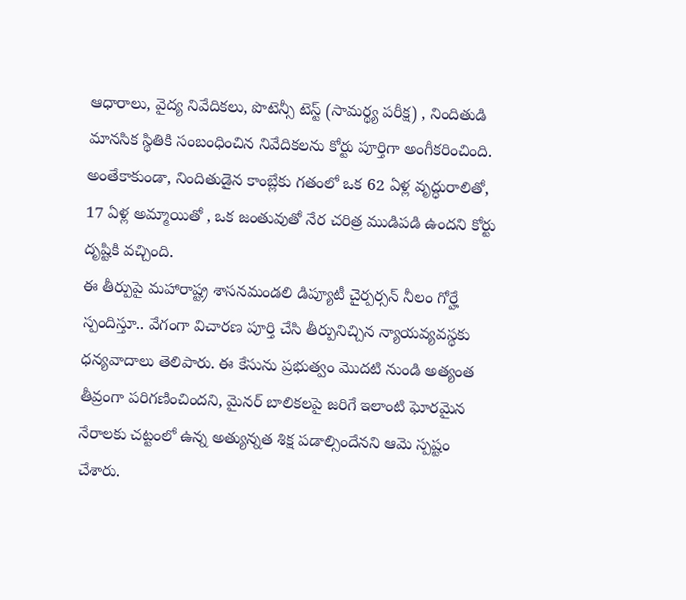ఆధారాలు, వైద్య నివేదికలు, పొటెన్సీ టెస్ట్ (సామర్థ్య పరీక్ష) , నిందితుడి మానసిక స్థితికి సంబంధించిన నివేదికలను కోర్టు పూర్తిగా అంగీకరించింది. అంతేకాకుండా, నిందితుడైన కాంబ్లేకు గతంలో ఒక 62 ఏళ్ల వృద్ధురాలితో, 17 ఏళ్ల అమ్మాయితో , ఒక జంతువుతో నేర చరిత్ర ముడిపడి ఉందని కోర్టు దృష్టికి వచ్చింది.
ఈ తీర్పుపై మహారాష్ట్ర శాసనమండలి డిప్యూటీ చైర్పర్సన్ నీలం గోర్హే స్పందిస్తూ.. వేగంగా విచారణ పూర్తి చేసి తీర్పునిచ్చిన న్యాయవ్యవస్థకు
ధన్యవాదాలు తెలిపారు. ఈ కేసును ప్రభుత్వం మొదటి నుండి అత్యంత తీవ్రంగా పరిగణించిందని, మైనర్ బాలికలపై జరిగే ఇలాంటి ఘోరమైన నేరాలకు చట్టంలో ఉన్న అత్యున్నత శిక్ష పడాల్సిందేనని ఆమె స్పష్టం చేశారు.